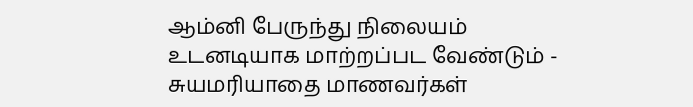ஆம்னி பேருந்து நிலையம் உடனடியாக மாற்றப்பட வேண்டும் - சுயமரியாதை மாணவர்கள்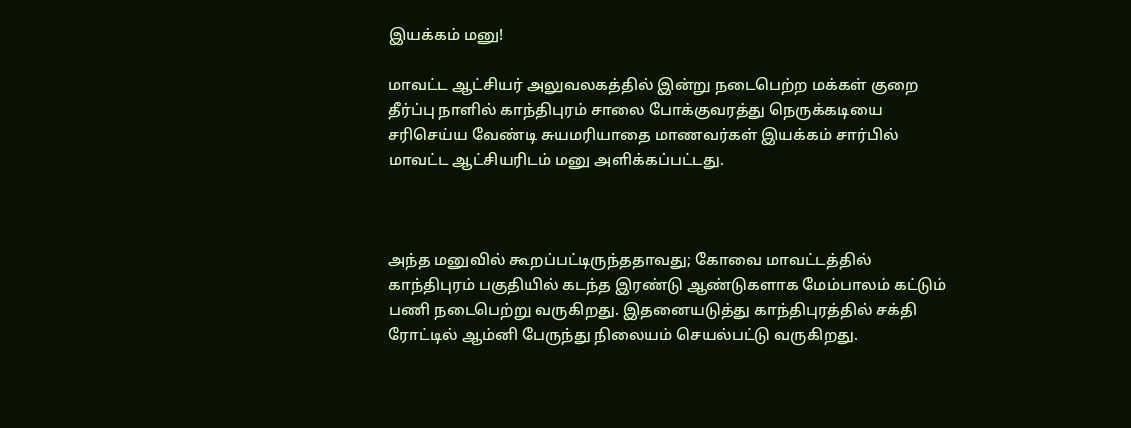இயக்கம் மனு!

மாவட்ட ஆட்சியர் அலுவலகத்தில் இன்று நடைபெற்ற மக்கள் குறை தீர்ப்பு நாளில் காந்திபுரம் சாலை போக்குவரத்து நெருக்கடியை சரிசெய்ய வேண்டி சுயமரியாதை மாணவர்கள் இயக்கம் சார்பில் மாவட்ட ஆட்சியரிடம் மனு அளிக்கப்பட்டது.



அந்த மனுவில் கூறப்பட்டிருந்ததாவது; கோவை மாவட்டத்தில் காந்திபுரம் பகுதியில் கடந்த இரண்டு ஆண்டுகளாக மேம்பாலம் கட்டும் பணி நடைபெற்று வருகிறது. இதனையடுத்து காந்திபுரத்தில் சக்தி ரோட்டில் ஆம்னி பேருந்து நிலையம் செயல்பட்டு வருகிறது.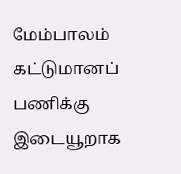மேம்பாலம் கட்டுமானப் பணிக்கு இடையூறாக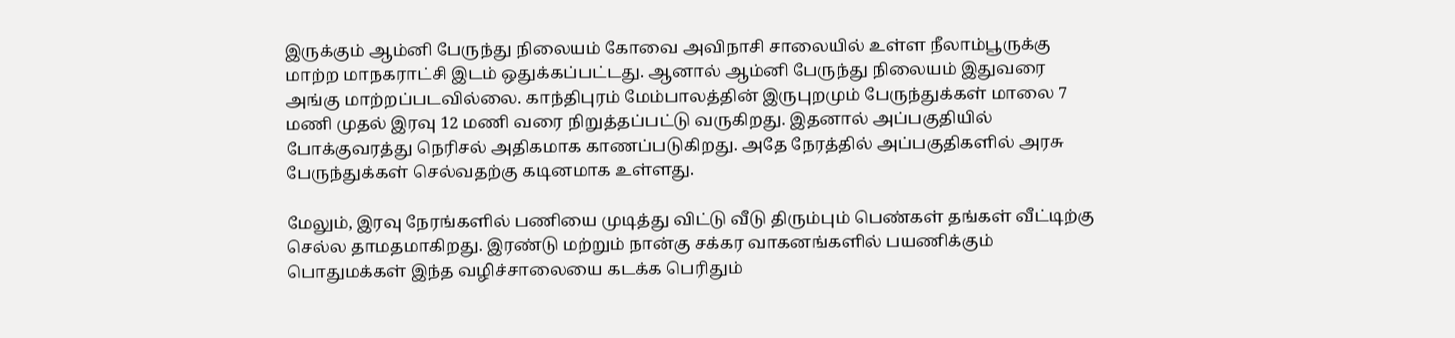இருக்கும் ஆம்னி பேருந்து நிலையம் கோவை அவிநாசி சாலையில் உள்ள நீலாம்பூருக்கு மாற்ற மாநகராட்சி இடம் ஒதுக்கப்பட்டது. ஆனால் ஆம்னி பேருந்து நிலையம் இதுவரை அங்கு மாற்றப்படவில்லை. காந்திபுரம் மேம்பாலத்தின் இருபுறமும் பேருந்துக்கள் மாலை 7 மணி முதல் இரவு 12 மணி வரை நிறுத்தப்பட்டு வருகிறது. இதனால் அப்பகுதியில் போக்குவரத்து நெரிசல் அதிகமாக காணப்படுகிறது. அதே நேரத்தில் அப்பகுதிகளில் அரசு பேருந்துக்கள் செல்வதற்கு கடினமாக உள்ளது.

மேலும், இரவு நேரங்களில் பணியை முடித்து விட்டு வீடு திரும்பும் பெண்கள் தங்கள் வீட்டிற்கு செல்ல தாமதமாகிறது. இரண்டு மற்றும் நான்கு சக்கர வாகனங்களில் பயணிக்கும் பொதுமக்கள் இந்த வழிச்சாலையை கடக்க பெரிதும்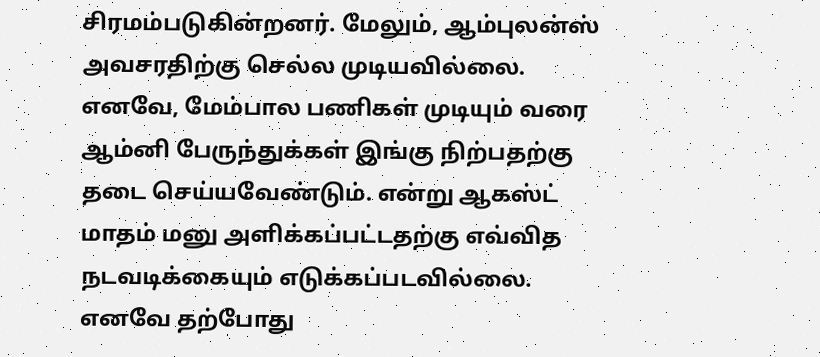சிரமம்படுகின்றனர். மேலும், ஆம்புலன்ஸ் அவசரதிற்கு செல்ல முடியவில்லை. எனவே, மேம்பால பணிகள் முடியும் வரை ஆம்னி பேருந்துக்கள் இங்கு நிற்பதற்கு தடை செய்யவேண்டும். என்று ஆகஸ்ட் மாதம் மனு அளிக்கப்பட்டதற்கு எவ்வித நடவடிக்கையும் எடுக்கப்படவில்லை. எனவே தற்போது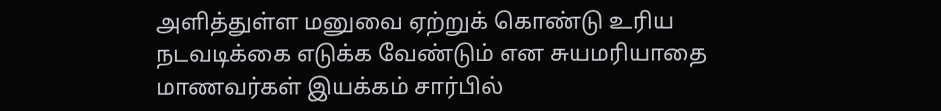அளித்துள்ள மனுவை ஏற்றுக் கொண்டு உரிய நடவடிக்கை எடுக்க வேண்டும் என சுயமரியாதை மாணவர்கள் இயக்கம் சார்பில்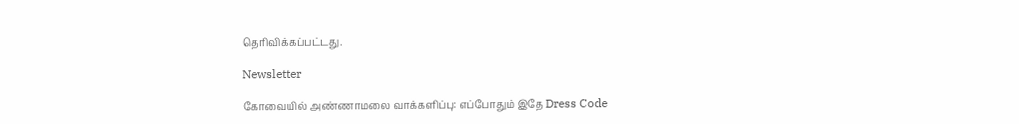தெரிவிக்கப்பட்டது.

Newsletter

கோவையில் அண்ணாமலை வாக்களிப்பு: எப்போதும் இதே Dress Code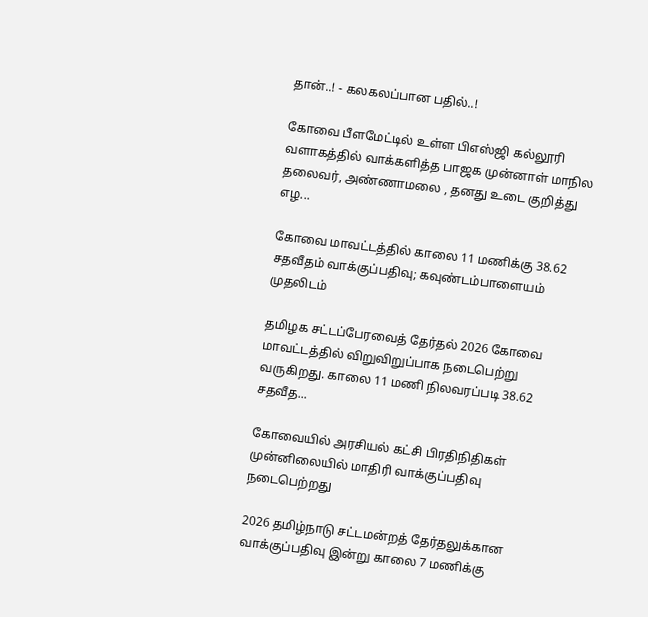தான்..! - கலகலப்பான பதில்..!

கோவை பீளமேட்டில் உள்ள பிஎஸ்ஜி கல்லூரி வளாகத்தில் வாக்களித்த பாஜக முன்னாள் மாநில தலைவர், அண்ணாமலை , தனது உடை குறித்து எழ...

கோவை மாவட்டத்தில் காலை 11 மணிக்கு 38.62 சதவீதம் வாக்குப்பதிவு; கவுண்டம்பாளையம் முதலிடம்

தமிழக சட்டப்பேரவைத் தேர்தல் 2026 கோவை மாவட்டத்தில் விறுவிறுப்பாக நடைபெற்று வருகிறது. காலை 11 மணி நிலவரப்படி 38.62 சதவீத...

கோவையில் அரசியல் கட்சி பிரதிநிதிகள் முன்னிலையில் மாதிரி வாக்குப்பதிவு நடைபெற்றது

2026 தமிழ்நாடு சட்டமன்றத் தேர்தலுக்கான வாக்குப்பதிவு இன்று காலை 7 மணிக்கு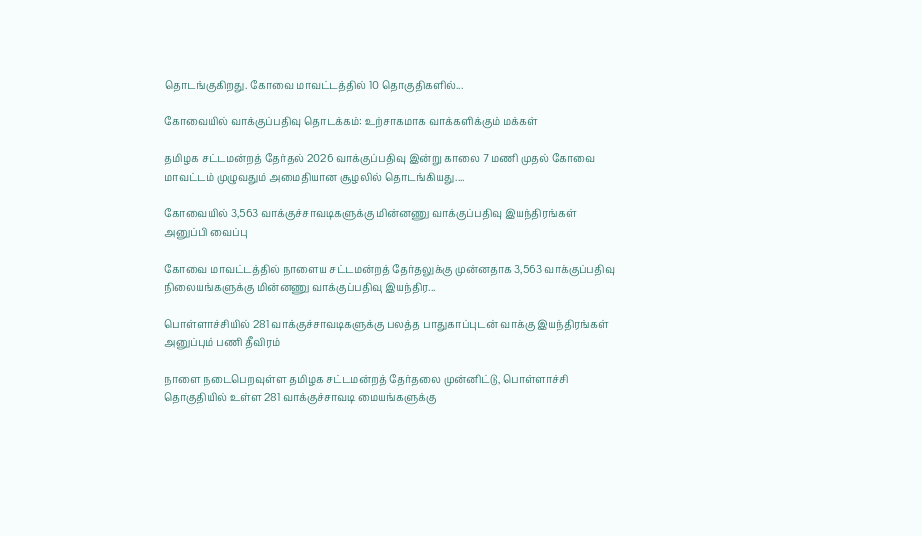தொடங்குகிறது. கோவை மாவட்டத்தில் 10 தொகுதிகளில்...

கோவையில் வாக்குப்பதிவு தொடக்கம்: உற்சாகமாக வாக்களிக்கும் மக்கள்

தமிழக சட்டமன்றத் தேர்தல் 2026 வாக்குப்பதிவு இன்று காலை 7 மணி முதல் கோவை மாவட்டம் முழுவதும் அமைதியான சூழலில் தொடங்கியது....

கோவையில் 3,563 வாக்குச்சாவடிகளுக்கு மின்னணு வாக்குப்பதிவு இயந்திரங்கள் அனுப்பி வைப்பு

கோவை மாவட்டத்தில் நாளைய சட்டமன்றத் தேர்தலுக்கு முன்னதாக 3,563 வாக்குப்பதிவு நிலையங்களுக்கு மின்னணு வாக்குப்பதிவு இயந்திர...

பொள்ளாச்சியில் 281 வாக்குச்சாவடிகளுக்கு பலத்த பாதுகாப்புடன் வாக்கு இயந்திரங்கள் அனுப்பும் பணி தீவிரம்

நாளை நடைபெறவுள்ள தமிழக சட்டமன்றத் தேர்தலை முன்னிட்டு, பொள்ளாச்சி தொகுதியில் உள்ள 281 வாக்குச்சாவடி மையங்களுக்கு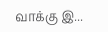வாக்கு இ...